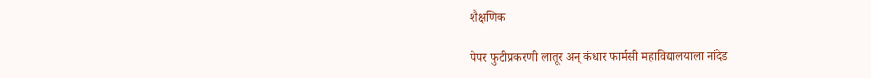शैक्षणिक

पेपर फुटीप्रकरणी लातूर अन् कंधार फार्मसी महाविद्यालयाला नांदेड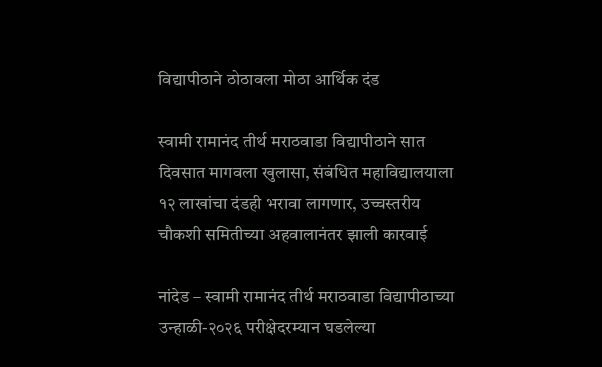विद्यापीठाने ठोठावला मोठा आर्थिक दंड

स्वामी रामानंद तीर्थ मराठवाडा विद्यापीठाने सात दिवसात मागवला खुलासा, संबंधित महाविद्यालयाला १२ लाखांचा दंडही भरावा लागणार, उच्चस्तरीय चौकशी समितीच्या अहवालानंतर झाली कारवाई

नांदेड – स्वामी रामानंद तीर्थ मराठवाडा विद्यापीठाच्या उन्हाळी-२०२६ परीक्षेदरम्यान घडलेल्या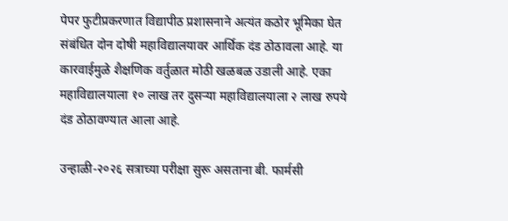पेपर फुटीप्रकरणात विद्यापीठ प्रशासनाने अत्यंत कठोर भूमिका घेत संबंधित दोन दोषी महाविद्यालयावर आर्थिक दंड ठोठावला आहे. या कारवाईमुळे शैक्षणिक वर्तुळात मोठी खळबळ उडाली आहे. एका महाविद्यालयाला १० लाख तर दुसऱ्या महाविद्यालयाला २ लाख रुपये दंड ठोठावण्यात आला आहे.

उन्हाळी-२०२६ सत्राच्या परीक्षा सुरू असताना बी. फार्मसी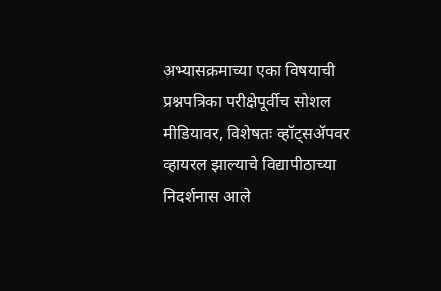अभ्यासक्रमाच्या एका विषयाची प्रश्नपत्रिका परीक्षेपूर्वीच सोशल मीडियावर, विशेषतः व्हॉट्सॲपवर व्हायरल झाल्याचे विद्यापीठाच्या निदर्शनास आले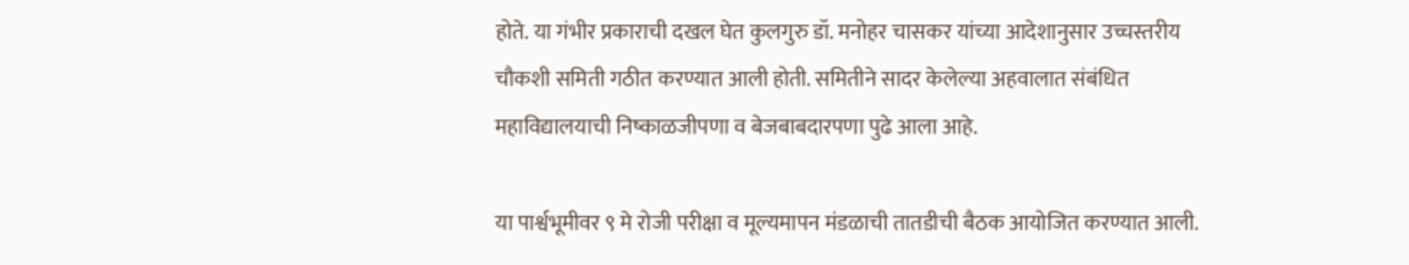होते. या गंभीर प्रकाराची दखल घेत कुलगुरु डॉ. मनोहर चासकर यांच्या आदेशानुसार उच्चस्तरीय चौकशी समिती गठीत करण्यात आली होती. समितीने सादर केलेल्या अहवालात संबंधित महाविद्यालयाची निष्काळजीपणा व बेजबाबदारपणा पुढे आला आहे.

या पार्श्वभूमीवर ९ मे रोजी परीक्षा व मूल्यमापन मंडळाची तातडीची बैठक आयोजित करण्यात आली.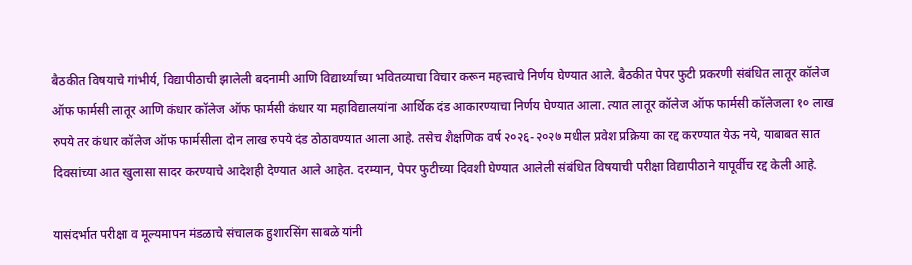बैठकीत विषयाचे गांभीर्य, विद्यापीठाची झालेली बदनामी आणि विद्यार्थ्यांच्या भवितव्याचा विचार करून महत्त्वाचे निर्णय घेण्यात आले. बैठकीत पेपर फुटी प्रकरणी संबंधित लातूर कॉलेज ऑफ फार्मसी लातूर आणि कंधार कॉलेज ऑफ फार्मसी कंधार या महाविद्यालयांना आर्थिक दंड आकारण्याचा निर्णय घेण्यात आला. त्यात लातूर कॉलेज ऑफ फार्मसी कॉलेजला १० लाख रुपये तर कंधार कॉलेज ऑफ फार्मसीला दोन लाख रुपये दंड ठोठावण्यात आला आहे. तसेच शैक्षणिक वर्ष २०२६-२०२७ मधील प्रवेश प्रक्रिया का रद्द करण्यात येऊ नये, याबाबत सात दिवसांच्या आत खुलासा सादर करण्याचे आदेशही देण्यात आले आहेत. दरम्यान, पेपर फुटीच्या दिवशी घेण्यात आलेली संबंधित विषयाची परीक्षा विद्यापीठाने यापूर्वीच रद्द केली आहे.

यासंदर्भात परीक्षा व मूल्यमापन मंडळाचे संचालक हुशारसिंग साबळे यांनी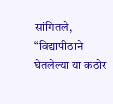सांगितले, “विद्यापीठाने घेतलेल्या या कठोर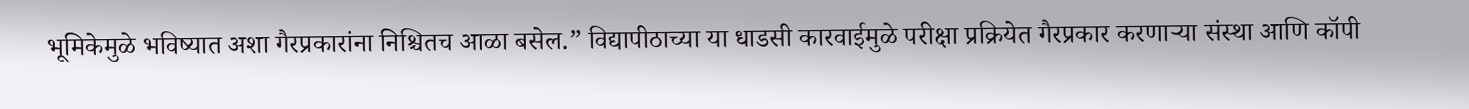भूमिकेमुळे भविष्यात अशा गैरप्रकारांना निश्चितच आळा बसेल.” विद्यापीठाच्या या धाडसी कारवाईमुळे परीक्षा प्रक्रियेत गैरप्रकार करणाऱ्या संस्था आणि कॉपी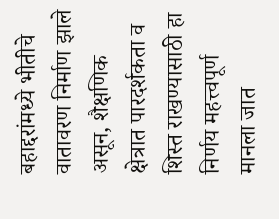बहाद्दरांमध्ये भीतीचे वातावरण निर्माण झाले असून, शैक्षणिक क्षेत्रात पारदर्शकता व शिस्त राखण्यासाठी हा निर्णय महत्त्वपूर्ण मानला जात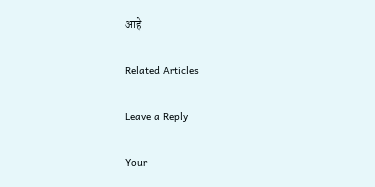आहे

Related Articles

Leave a Reply

Your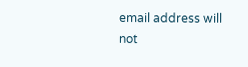email address will not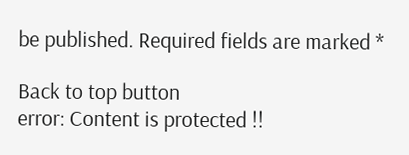be published. Required fields are marked *

Back to top button
error: Content is protected !!